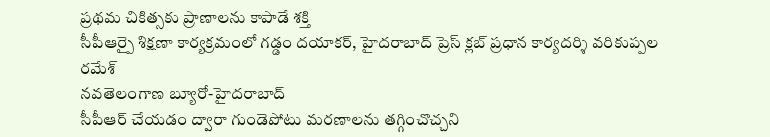ప్రథమ చికిత్సకు ప్రాణాలను కాపాడే శక్తి
సీపీఆర్పై శిక్షణా కార్యక్రమంలో గడ్డం దయాకర్, హైదరాబాద్ ప్రెస్ క్లబ్ ప్రధాన కార్యదర్శి వరికుప్పల రమేశ్
నవతెలంగాణ బ్యూరో-హైదరాబాద్
సీపీఆర్ చేయడం ద్వారా గుండెపోటు మరణాలను తగ్గించొచ్చని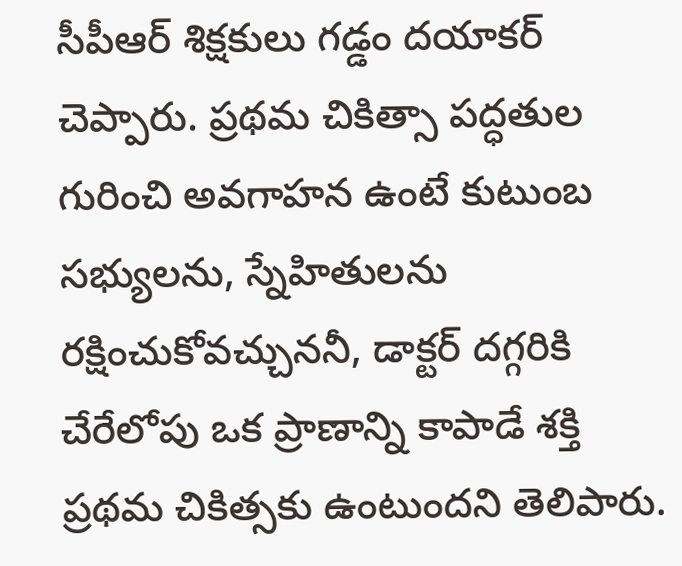సీపీఆర్ శిక్షకులు గడ్డం దయాకర్ చెప్పారు. ప్రథమ చికిత్సా పద్ధతుల గురించి అవగాహన ఉంటే కుటుంబ సభ్యులను, స్నేహితులను రక్షించుకోవచ్చుననీ, డాక్టర్ దగ్గరికి చేరేలోపు ఒక ప్రాణాన్ని కాపాడే శక్తి ప్రథమ చికిత్సకు ఉంటుందని తెలిపారు.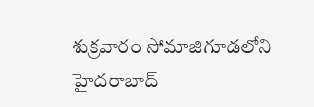శుక్రవారం సోమాజిగూడలోని హైదరాబాద్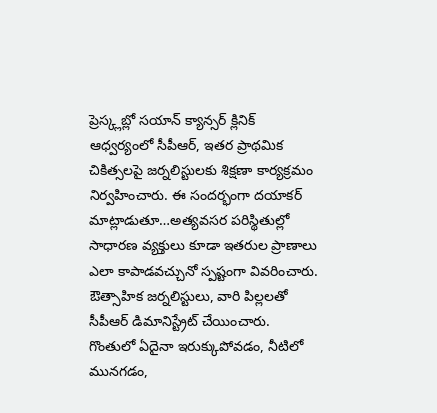ప్రెస్క్లబ్లో సయాన్ క్యాన్సర్ క్లినిక్ ఆధ్వర్యంలో సీపీఆర్, ఇతర ప్రాథమిక చికిత్సలపై జర్నలిస్టులకు శిక్షణా కార్యక్రమం నిర్వహించారు. ఈ సందర్భంగా దయాకర్ మాట్లాడుతూ…అత్యవసర పరిస్థితుల్లో సాధారణ వ్యక్తులు కూడా ఇతరుల ప్రాణాలు ఎలా కాపాడవచ్చునో స్పష్టంగా వివరించారు. ఔత్సాహిక జర్నలిస్టులు, వారి పిల్లలతో సీపీఆర్ డిమానిస్ట్రేట్ చేయించారు. గొంతులో ఏదైనా ఇరుక్కుపోవడం, నీటిలో మునగడం,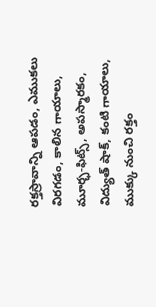రక్తస్రావాన్ని ఆపడం, ఎముకలు విరగడం, కాలిన గాయాలు, మూర్ఛ-ఫిట్స్, అపస్మారకం, విద్యుత్ షాక్, కంటి గాయాలు, ముక్కు నుంచి రక్తం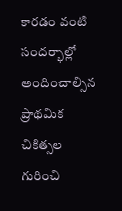కారడం వంటి సందర్భాల్లో అందించాల్సిన ప్రాథమిక చికిత్సల గురించి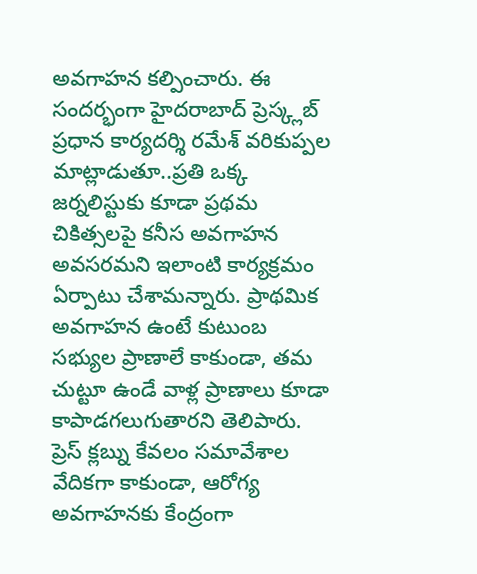అవగాహన కల్పించారు. ఈ సందర్భంగా హైదరాబాద్ ప్రెస్క్లబ్ ప్రధాన కార్యదర్శి రమేశ్ వరికుప్పల మాట్లాడుతూ..ప్రతి ఒక్క జర్నలిస్టుకు కూడా ప్రథమ చికిత్సలపై కనీస అవగాహన అవసరమని ఇలాంటి కార్యక్రమం ఏర్పాటు చేశామన్నారు. ప్రాథమిక అవగాహన ఉంటే కుటుంబ సభ్యుల ప్రాణాలే కాకుండా, తమ చుట్టూ ఉండే వాళ్ల ప్రాణాలు కూడా కాపాడగలుగుతారని తెలిపారు. ప్రెస్ క్లబ్ను కేవలం సమావేశాల వేదికగా కాకుండా, ఆరోగ్య అవగాహనకు కేంద్రంగా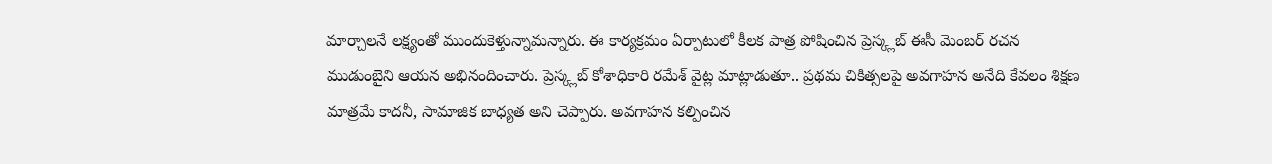మార్చాలనే లక్ష్యంతో ముందుకెళ్తున్నామన్నారు. ఈ కార్యక్రమం ఏర్పాటులో కీలక పాత్ర పోషించిన ప్రెస్క్లబ్ ఈసీ మెంబర్ రచన ముడుంబైని ఆయన అభినందించారు. ప్రెస్క్లబ్ కోశాధికారి రమేశ్ వైట్ల మాట్లాడుతూ.. ప్రథమ చికిత్సలపై అవగాహన అనేది కేవలం శిక్షణ మాత్రమే కాదనీ, సామాజిక బాధ్యత అని చెప్పారు. అవగాహన కల్పించిన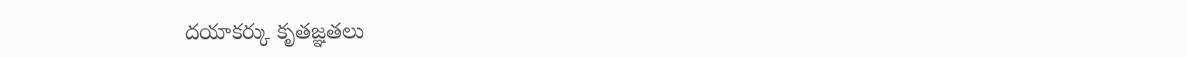దయాకర్కు కృతజ్ఞతలు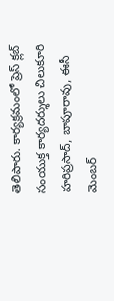తెలిపారు. కార్యక్రమంలో ప్రెస్ క్లబ్ సంయుక్త కార్యదర్శులు చిలుకూరి హరిప్రసాద్, బాపూరావు, ఈసీ మెంబర్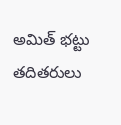అమిత్ భట్టు తదితరులు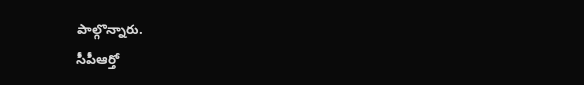పాల్గొన్నారు.
సీపీఆర్తో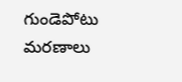గుండెపోటు మరణాలు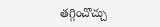తగ్గించొచ్చు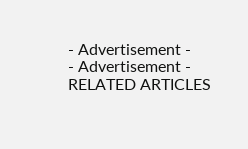- Advertisement -
- Advertisement -
RELATED ARTICLES